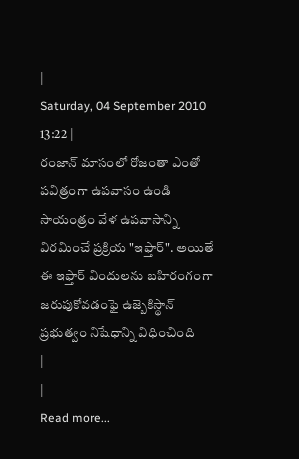|
Saturday, 04 September 2010 13:22 |
రంజాన్ మాసంలో రోజంతా ఎంతో పవిత్రంగా ఉపవాసం ఉండి సాయంత్రం వేళ ఉపవాసాన్ని విరమించే ప్రక్రియ "ఇఫ్తార్". అయితే ఈ ఇఫ్తార్ విందులను బహిరంగంగా జరుపుకోవడంఫై ఉజ్బెకిస్థాన్ ప్రభుత్వం నిషేధాన్ని విధించింది
|
|
Read more...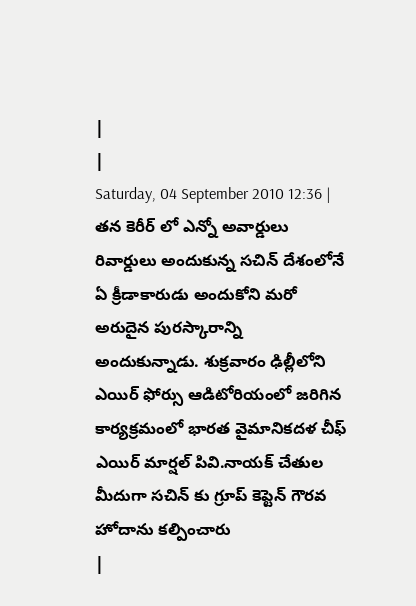|
|
Saturday, 04 September 2010 12:36 |
తన కెరీర్ లో ఎన్నో అవార్డులు రివార్డులు అందుకున్న సచిన్ దేశంలోనే ఏ క్రీడాకారుడు అందుకోని మరో అరుదైన పురస్కారాన్ని అందుకున్నాడు. శుక్రవారం ఢిల్లీలోని ఎయిర్ ఫోర్సు ఆడిటోరియంలో జరిగిన కార్యక్రమంలో భారత వైమానికదళ చీఫ్ ఎయిర్ మార్షల్ పివి.నాయక్ చేతుల మీదుగా సచిన్ కు గ్రూప్ కెప్టెన్ గౌరవ హోదాను కల్పించారు
|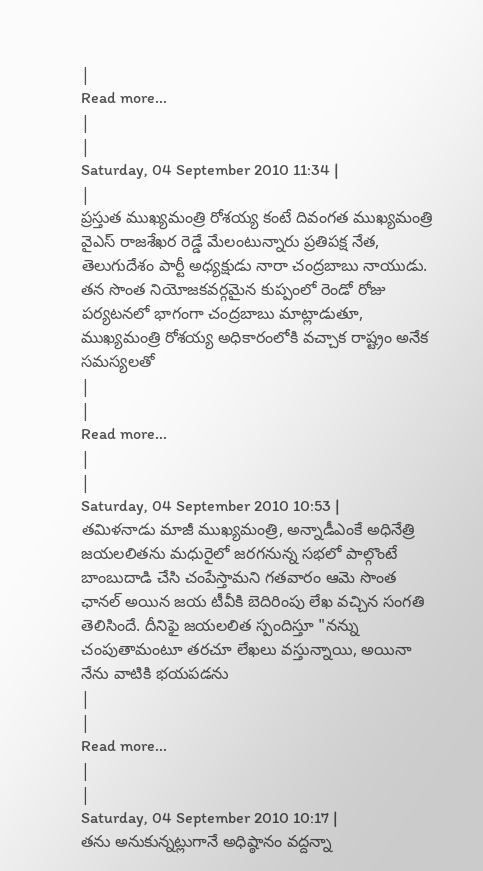|
Read more...
|
|
Saturday, 04 September 2010 11:34 |
|
ప్రస్తుత ముఖ్యమంత్రి రోశయ్య కంటే దివంగత ముఖ్యమంత్రి వైఎస్ రాజశేఖర రెడ్డే మేలంటున్నారు ప్రతిపక్ష నేత, తెలుగుదేశం పార్టీ అధ్యక్షుడు నారా చంద్రబాబు నాయుడు. తన సొంత నియోజకవర్గమైన కుప్పంలో రెండో రోజు పర్యటనలో భాగంగా చంద్రబాబు మాట్లాడుతూ, ముఖ్యమంత్రి రోశయ్య అధికారంలోకి వచ్చాక రాష్ట్రం అనేక సమస్యలతో
|
|
Read more...
|
|
Saturday, 04 September 2010 10:53 |
తమిళనాడు మాజీ ముఖ్యమంత్రి, అన్నాడీఎంకే అధినేత్రి జయలలితను మధురైలో జరగనున్న సభలో పాల్గొంటే బాంబుదాడి చేసి చంపేస్తామని గతవారం ఆమె సొంత ఛానల్ అయిన జయ టీవీకి బెదిరింపు లేఖ వచ్చిన సంగతి తెలిసిందే. దీనిఫై జయలలిత స్పందిస్తూ "నన్ను చంపుతామంటూ తరచూ లేఖలు వస్తున్నాయి, అయినా నేను వాటికి భయపడను
|
|
Read more...
|
|
Saturday, 04 September 2010 10:17 |
తను అనుకున్నట్లుగానే అధిష్ఠానం వద్దన్నా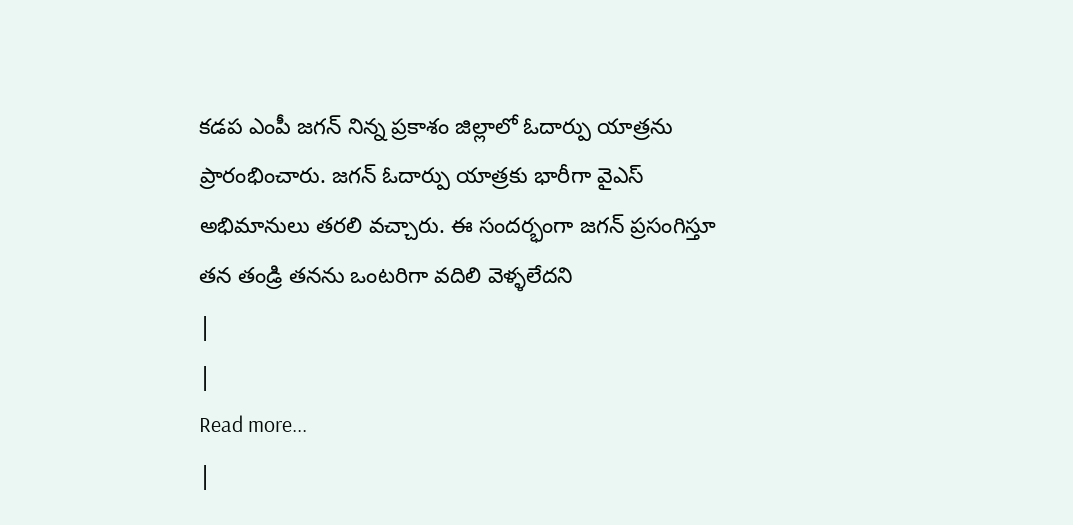కడప ఎంపీ జగన్ నిన్న ప్రకాశం జిల్లాలో ఓదార్పు యాత్రను ప్రారంభించారు. జగన్ ఓదార్పు యాత్రకు భారీగా వైఎస్ అభిమానులు తరలి వచ్చారు. ఈ సందర్భంగా జగన్ ప్రసంగిస్తూ తన తండ్రి తనను ఒంటరిగా వదిలి వెళ్ళలేదని
|
|
Read more...
|